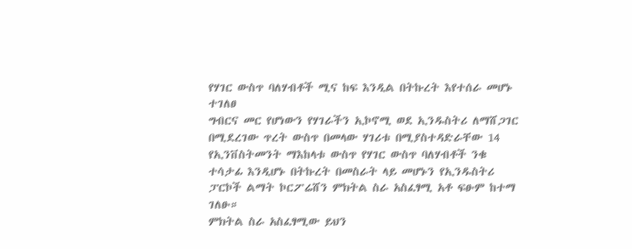የሃገር ውስጥ ባለሃብቶች ሚና ከፍ እንዲል በትኩረት እየተሰራ መሆኑ ተገለፀ
ግብርና መር የሆነውን የሃገራችን ኢኮኖሚ ወደ ኢንዱስትሪ ለማሸጋገር በሚደረገው ጥረት ውስጥ በመላው ሃገሪቱ በሚያስተዳድራቸው 14 የኢንቨስትመንት ማእከላቱ ውስጥ የሃገር ውስጥ ባለሃብቶች ንቁ ተሳታፊ እንዲሆኑ በትኩረት በመስራት ላይ መሆኑን የኢንዱስትሪ ፓርኮች ልማት ኮርፖሬሸን ምክትል ስራ አስፈፃሚ አቶ ፍፁም ከተማ ገለፁ።
ምክትል ስራ አስፈፃሚው ይህን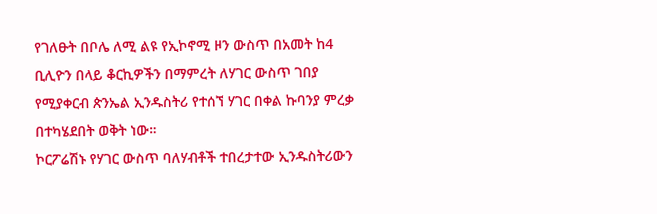የገለፁት በቦሌ ለሚ ልዩ የኢኮኖሚ ዞን ውስጥ በአመት ከ4 ቢሊዮን በላይ ቆርኪዎችን በማምረት ለሃገር ውስጥ ገበያ የሚያቀርብ ጵንኤል ኢንዱስትሪ የተሰኘ ሃገር በቀል ኩባንያ ምረቃ በተካሄደበት ወቅት ነው።
ኮርፖሬሽኑ የሃገር ውስጥ ባለሃብቶች ተበረታተው ኢንዱስትሪውን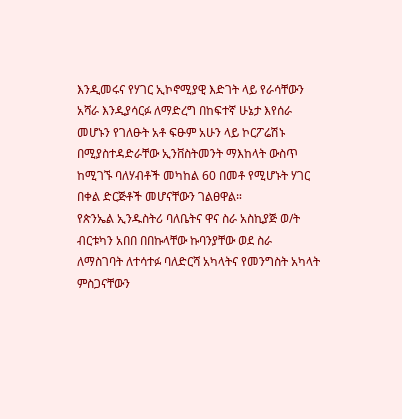እንዲመሩና የሃገር ኢኮኖሚያዊ እድገት ላይ የራሳቸውን አሻራ እንዲያሳርፉ ለማድረግ በከፍተኛ ሁኔታ እየሰራ መሆኑን የገለፁት አቶ ፍፁም አሁን ላይ ኮርፖሬሽኑ በሚያስተዳድራቸው ኢንቨስትመንት ማእከላት ውስጥ ከሚገኙ ባለሃብቶች መካከል 60 በመቶ የሚሆኑት ሃገር በቀል ድርጅቶች መሆናቸውን ገልፀዋል።
የጵንኤል ኢንዱስትሪ ባለቤትና ዋና ስራ አስኪያጅ ወ/ት ብርቱካን አበበ በበኩላቸው ኩባንያቸው ወደ ስራ ለማስገባት ለተሳተፉ ባለድርሻ አካላትና የመንግስት አካላት ምስጋናቸውን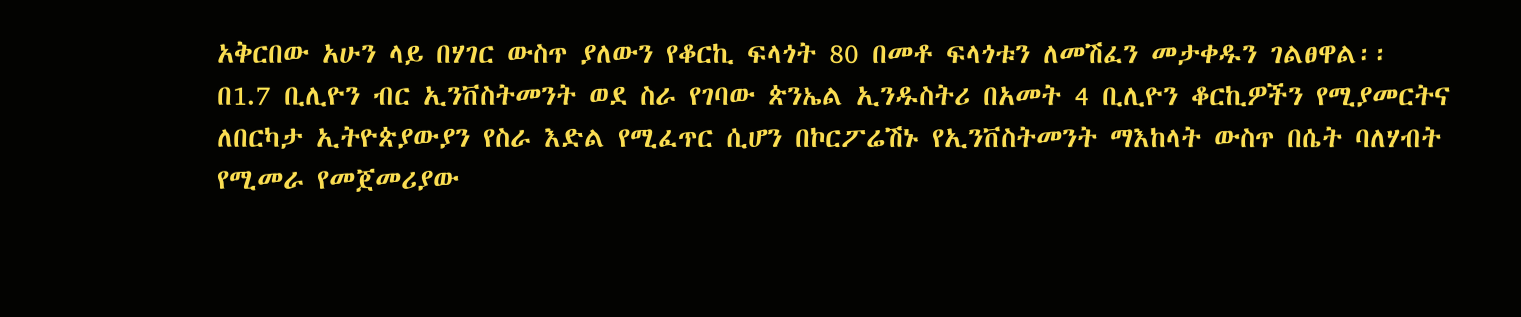አቅርበው አሁን ላይ በሃገር ውስጥ ያለውን የቆርኪ ፍላጎት 80 በመቶ ፍላጎቱን ለመሽፈን መታቀዱን ገልፀዋል፡፡
በ1.7 ቢሊዮን ብር ኢንቨስትመንት ወደ ስራ የገባው ጵንኤል ኢንዱስትሪ በአመት 4 ቢሊዮን ቆርኪዎችን የሚያመርትና ለበርካታ ኢትዮጵያውያን የስራ እድል የሚፈጥር ሲሆን በኮርፖሬሽኑ የኢንቨስትመንት ማእከላት ውስጥ በሴት ባለሃብት የሚመራ የመጀመሪያው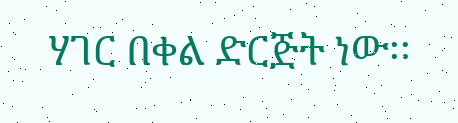ሃገር በቀል ድርጅት ነው፡፡